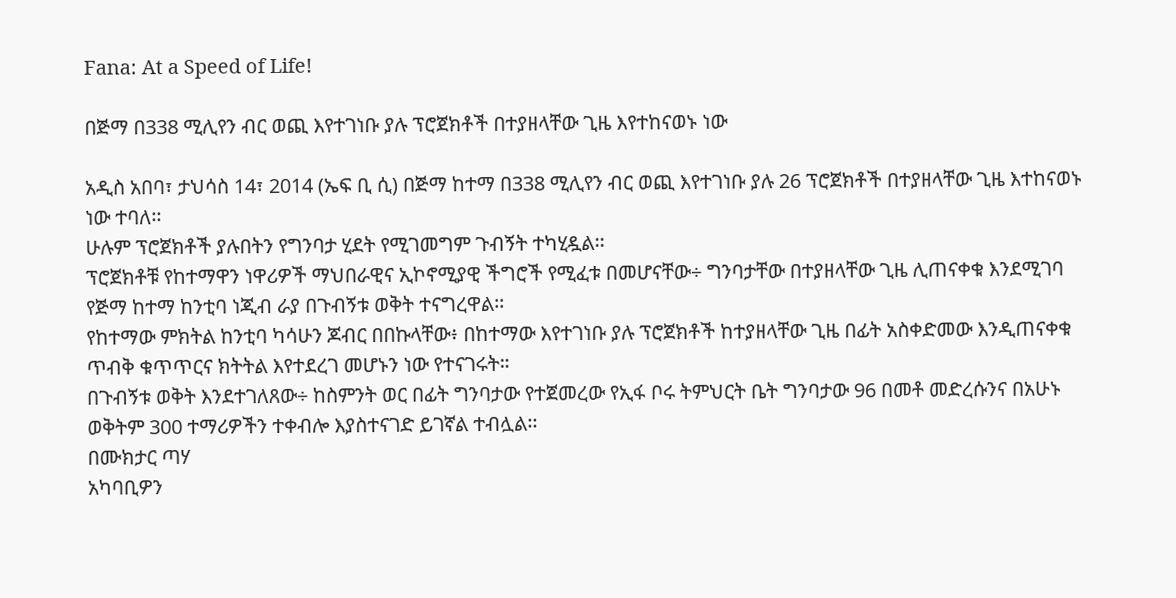Fana: At a Speed of Life!

በጅማ በ338 ሚሊየን ብር ወጪ እየተገነቡ ያሉ ፕሮጀክቶች በተያዘላቸው ጊዜ እየተከናወኑ ነው

አዲስ አበባ፣ ታህሳስ 14፣ 2014 (ኤፍ ቢ ሲ) በጅማ ከተማ በ338 ሚሊየን ብር ወጪ እየተገነቡ ያሉ 26 ፕሮጀክቶች በተያዘላቸው ጊዜ እተከናወኑ ነው ተባለ፡፡
ሁሉም ፕሮጀክቶች ያሉበትን የግንባታ ሂደት የሚገመግም ጉብኝት ተካሂዷል፡፡
ፕሮጀክቶቹ የከተማዋን ነዋሪዎች ማህበራዊና ኢኮኖሚያዊ ችግሮች የሚፈቱ በመሆናቸው÷ ግንባታቸው በተያዘላቸው ጊዜ ሊጠናቀቁ እንደሚገባ የጅማ ከተማ ከንቲባ ነጂብ ራያ በጉብኝቱ ወቅት ተናግረዋል፡፡
የከተማው ምክትል ከንቲባ ካሳሁን ጆብር በበኩላቸው፥ በከተማው እየተገነቡ ያሉ ፕሮጀክቶች ከተያዘላቸው ጊዜ በፊት አስቀድመው እንዲጠናቀቁ ጥብቅ ቁጥጥርና ክትትል እየተደረገ መሆኑን ነው የተናገሩት።
በጉብኝቱ ወቅት እንደተገለጸው÷ ከስምንት ወር በፊት ግንባታው የተጀመረው የኢፋ ቦሩ ትምህርት ቤት ግንባታው 96 በመቶ መድረሱንና በአሁኑ ወቅትም 300 ተማሪዎችን ተቀብሎ እያስተናገድ ይገኛል ተብሏል፡፡
በሙክታር ጣሃ
አካባቢዎን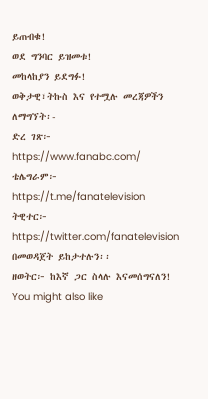ይጠብቁ!
ወደ ግንባር ይዝመቱ!
መከላከያን ይደግፉ!
ወቅታዊ፣ትኩስ እና የተሟሉ መረጃዎችን ለማግኘት፡-
ድረ ገጽ፦ https://www.fanabc.com/
ቴሌግራም፦ https://t.me/fanatelevision
ትዊተር፦ https://twitter.com/fanatelevision በመወዳጀት ይከታተሉን፡፡
ዘወትር፦ ከእኛ ጋር ስላሉ እናመሰግናለን!
You might also like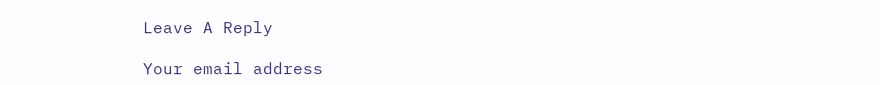Leave A Reply

Your email address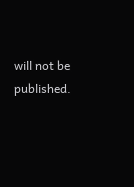will not be published.